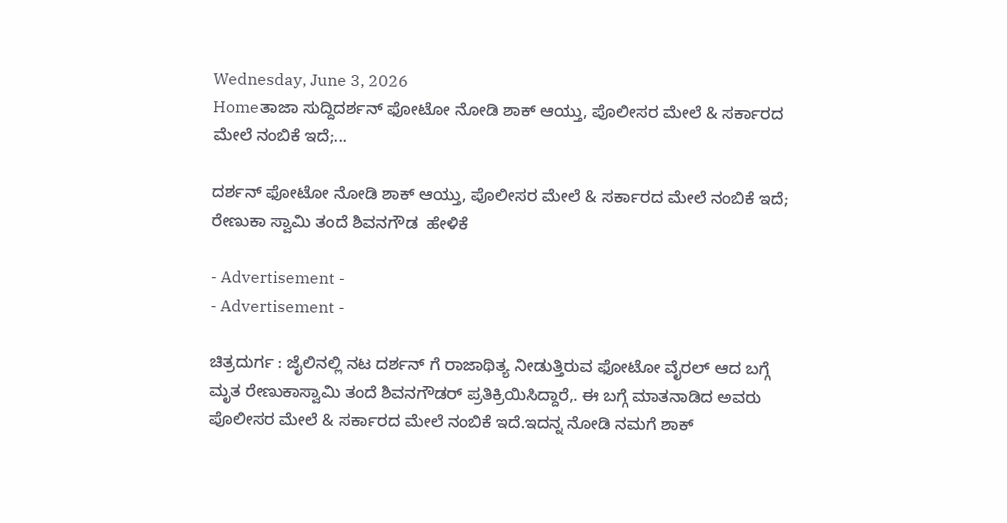Wednesday, June 3, 2026
Homeತಾಜಾ ಸುದ್ದಿದರ್ಶನ್ ಫೋಟೋ ನೋಡಿ ಶಾಕ್ ಆಯ್ತು, ಪೊಲೀಸರ ಮೇಲೆ & ಸರ್ಕಾರದ ಮೇಲೆ ನಂಬಿಕೆ ಇದೆ;...

ದರ್ಶನ್ ಫೋಟೋ ನೋಡಿ ಶಾಕ್ ಆಯ್ತು, ಪೊಲೀಸರ ಮೇಲೆ & ಸರ್ಕಾರದ ಮೇಲೆ ನಂಬಿಕೆ ಇದೆ;  ರೇಣುಕಾ ಸ್ವಾಮಿ ತಂದೆ ಶಿವನಗೌಡ  ಹೇಳಿಕೆ

- Advertisement -
- Advertisement -

ಚಿತ್ರದುರ್ಗ : ಜೈಲಿನಲ್ಲಿ ನಟ ದರ್ಶನ್ ಗೆ ರಾಜಾಥಿತ್ಯ ನೀಡುತ್ತಿರುವ ಫೋಟೋ ವೈರಲ್ ಆದ ಬಗ್ಗೆ ಮೃತ ರೇಣುಕಾಸ್ವಾಮಿ ತಂದೆ ಶಿವನಗೌಡರ್ ಪ್ರತಿಕ್ರಿಯಿಸಿದ್ದಾರೆ,. ಈ ಬಗ್ಗೆ ಮಾತನಾಡಿದ ಅವರು ಪೊಲೀಸರ ಮೇಲೆ & ಸರ್ಕಾರದ ಮೇಲೆ ನಂಬಿಕೆ ಇದೆ.ಇದನ್ನ ನೋಡಿ ನಮಗೆ ಶಾಕ್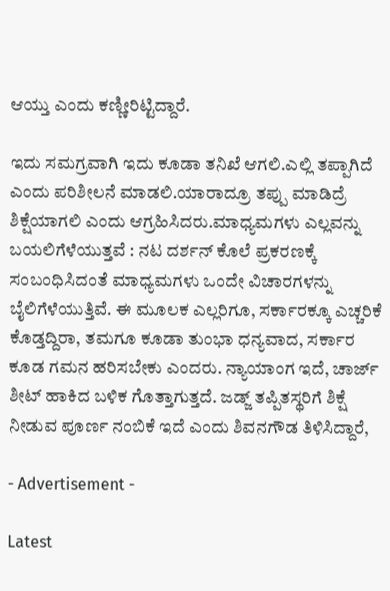ಆಯ್ತು ಎಂದು ಕಣ್ಣೀರಿಟ್ಟಿದ್ದಾರೆ.

ಇದು ಸಮಗ್ರವಾಗಿ ಇದು ಕೂಡಾ ತನಿಖೆ ಆಗಲಿ.ಎಲ್ಲಿ ತಪ್ಪಾಗಿದೆ ಎಂದು ಪರಿಶೀಲನೆ ಮಾಡಲಿ.ಯಾರಾದ್ರೂ ತಪ್ಪು ಮಾಡಿದ್ರೆ ಶಿಕ್ಷೆಯಾಗಲಿ ಎಂದು ಆಗ್ರಹಿಸಿದರು.ಮಾಧ್ಯಮಗಳು ಎಲ್ಲವನ್ನು ಬಯಲಿಗೆಳೆಯುತ್ತವೆ : ನಟ ದರ್ಶನ್ ಕೊಲೆ ಪ್ರಕರಣಕ್ಕೆ ಸಂಬಂಧಿಸಿದಂತೆ ಮಾಧ್ಯಮಗಳು ಒಂದೇ ವಿಚಾರಗಳನ್ನು ಬೈಲಿಗೆಳೆಯುತ್ತಿವೆ. ಈ ಮೂಲಕ ಎಲ್ಲರಿಗೂ, ಸರ್ಕಾರಕ್ಕೂ ಎಚ್ಚರಿಕೆ ಕೊಡ್ತದ್ದಿರಾ, ತಮಗೂ ಕೂಡಾ ತುಂಭಾ ಧನ್ಯವಾದ, ಸರ್ಕಾರ ಕೂಡ ಗಮನ ಹರಿಸಬೇಕು ಎಂದರು. ನ್ಯಾಯಾಂಗ ಇದೆ, ಚಾರ್ಜ್ ಶೀಟ್ ಹಾಕಿದ ಬಳಿಕ ಗೊತ್ತಾಗುತ್ತದೆ. ಜಡ್ಜ್ ತಪ್ಪಿತಸ್ಥರಿಗೆ ಶಿಕ್ಷೆ ನೀಡುವ ಪೂರ್ಣ ನಂಬಿಕೆ ಇದೆ ಎಂದು ಶಿವನಗೌಡ ತಿಳಿಸಿದ್ದಾರೆ,

- Advertisement -

Latest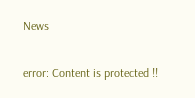News

error: Content is protected !!